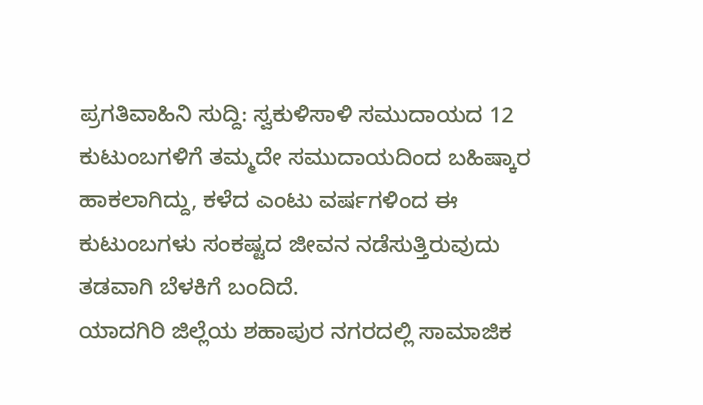ಪ್ರಗತಿವಾಹಿನಿ ಸುದ್ದಿ: ಸ್ವಕುಳಿಸಾಳಿ ಸಮುದಾಯದ 12 ಕುಟುಂಬಗಳಿಗೆ ತಮ್ಮದೇ ಸಮುದಾಯದಿಂದ ಬಹಿಷ್ಕಾರ ಹಾಕಲಾಗಿದ್ದು, ಕಳೆದ ಎಂಟು ವರ್ಷಗಳಿಂದ ಈ ಕುಟುಂಬಗಳು ಸಂಕಷ್ಟದ ಜೀವನ ನಡೆಸುತ್ತಿರುವುದು ತಡವಾಗಿ ಬೆಳಕಿಗೆ ಬಂದಿದೆ.
ಯಾದಗಿರಿ ಜಿಲ್ಲೆಯ ಶಹಾಪುರ ನಗರದಲ್ಲಿ ಸಾಮಾಜಿಕ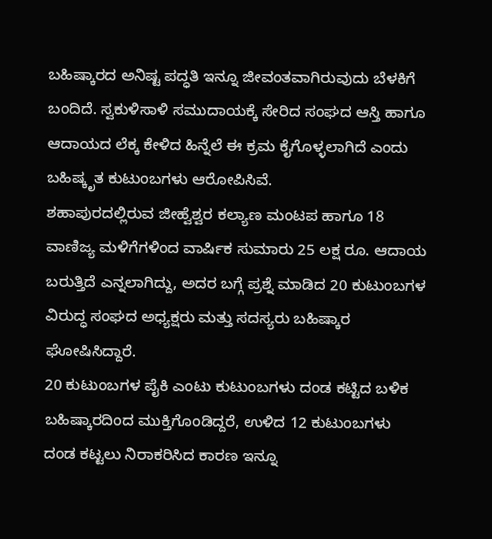ಬಹಿಷ್ಕಾರದ ಅನಿಷ್ಟ ಪದ್ಧತಿ ಇನ್ನೂ ಜೀವಂತವಾಗಿರುವುದು ಬೆಳಕಿಗೆ ಬಂದಿದೆ. ಸ್ವಕುಳಿಸಾಳಿ ಸಮುದಾಯಕ್ಕೆ ಸೇರಿದ ಸಂಘದ ಆಸ್ತಿ ಹಾಗೂ ಆದಾಯದ ಲೆಕ್ಕ ಕೇಳಿದ ಹಿನ್ನೆಲೆ ಈ ಕ್ರಮ ಕೈಗೊಳ್ಳಲಾಗಿದೆ ಎಂದು ಬಹಿಷ್ಕೃತ ಕುಟುಂಬಗಳು ಆರೋಪಿಸಿವೆ.
ಶಹಾಪುರದಲ್ಲಿರುವ ಜೀಹ್ವೆಶ್ವರ ಕಲ್ಯಾಣ ಮಂಟಪ ಹಾಗೂ 18 ವಾಣಿಜ್ಯ ಮಳಿಗೆಗಳಿಂದ ವಾರ್ಷಿಕ ಸುಮಾರು 25 ಲಕ್ಷ ರೂ. ಆದಾಯ ಬರುತ್ತಿದೆ ಎನ್ನಲಾಗಿದ್ದು, ಅದರ ಬಗ್ಗೆ ಪ್ರಶ್ನೆ ಮಾಡಿದ 20 ಕುಟುಂಬಗಳ ವಿರುದ್ಧ ಸಂಘದ ಅಧ್ಯಕ್ಷರು ಮತ್ತು ಸದಸ್ಯರು ಬಹಿಷ್ಕಾರ ಘೋಷಿಸಿದ್ದಾರೆ.
20 ಕುಟುಂಬಗಳ ಪೈಕಿ ಎಂಟು ಕುಟುಂಬಗಳು ದಂಡ ಕಟ್ಟಿದ ಬಳಿಕ ಬಹಿಷ್ಕಾರದಿಂದ ಮುಕ್ತಿಗೊಂಡಿದ್ದರೆ, ಉಳಿದ 12 ಕುಟುಂಬಗಳು ದಂಡ ಕಟ್ಟಲು ನಿರಾಕರಿಸಿದ ಕಾರಣ ಇನ್ನೂ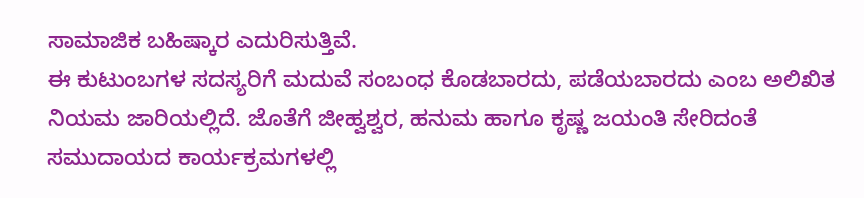ಸಾಮಾಜಿಕ ಬಹಿಷ್ಕಾರ ಎದುರಿಸುತ್ತಿವೆ.
ಈ ಕುಟುಂಬಗಳ ಸದಸ್ಯರಿಗೆ ಮದುವೆ ಸಂಬಂಧ ಕೊಡಬಾರದು, ಪಡೆಯಬಾರದು ಎಂಬ ಅಲಿಖಿತ ನಿಯಮ ಜಾರಿಯಲ್ಲಿದೆ. ಜೊತೆಗೆ ಜೀಹ್ವಶ್ವರ, ಹನುಮ ಹಾಗೂ ಕೃಷ್ಣ ಜಯಂತಿ ಸೇರಿದಂತೆ ಸಮುದಾಯದ ಕಾರ್ಯಕ್ರಮಗಳಲ್ಲಿ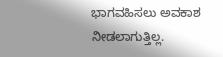ಭಾಗವಹಿಸಲು ಅವಕಾಶ ನೀಡಲಾಗುತ್ತಿಲ್ಲ.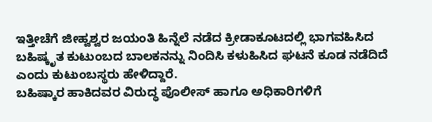ಇತ್ತೀಚೆಗೆ ಜೀಹ್ವಶ್ವರ ಜಯಂತಿ ಹಿನ್ನೆಲೆ ನಡೆದ ಕ್ರೀಡಾಕೂಟದಲ್ಲಿ ಭಾಗವಹಿಸಿದ ಬಹಿಷ್ಕೃತ ಕುಟುಂಬದ ಬಾಲಕನನ್ನು ನಿಂದಿಸಿ ಕಳುಹಿಸಿದ ಘಟನೆ ಕೂಡ ನಡೆದಿದೆ ಎಂದು ಕುಟುಂಬಸ್ಥರು ಹೇಳಿದ್ದಾರೆ.
ಬಹಿಷ್ಕಾರ ಹಾಕಿದವರ ವಿರುದ್ಧ ಪೊಲೀಸ್ ಹಾಗೂ ಅಧಿಕಾರಿಗಳಿಗೆ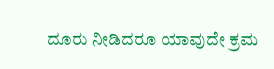ದೂರು ನೀಡಿದರೂ ಯಾವುದೇ ಕ್ರಮ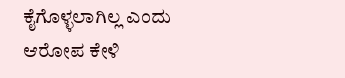ಕೈಗೊಳ್ಳಲಾಗಿಲ್ಲ ಎಂದು ಆರೋಪ ಕೇಳಿ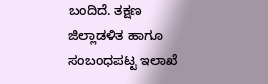ಬಂದಿದೆ. ತಕ್ಷಣ ಜಿಲ್ಲಾಡಳಿತ ಹಾಗೂ ಸಂಬಂಧಪಟ್ಟ ಇಲಾಖೆ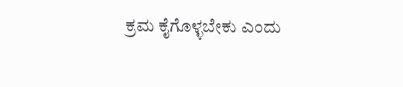ಕ್ರಮ ಕೈಗೊಳ್ಳಬೇಕು ಎಂದು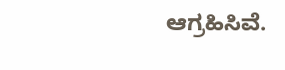ಆಗ್ರಹಿಸಿವೆ.